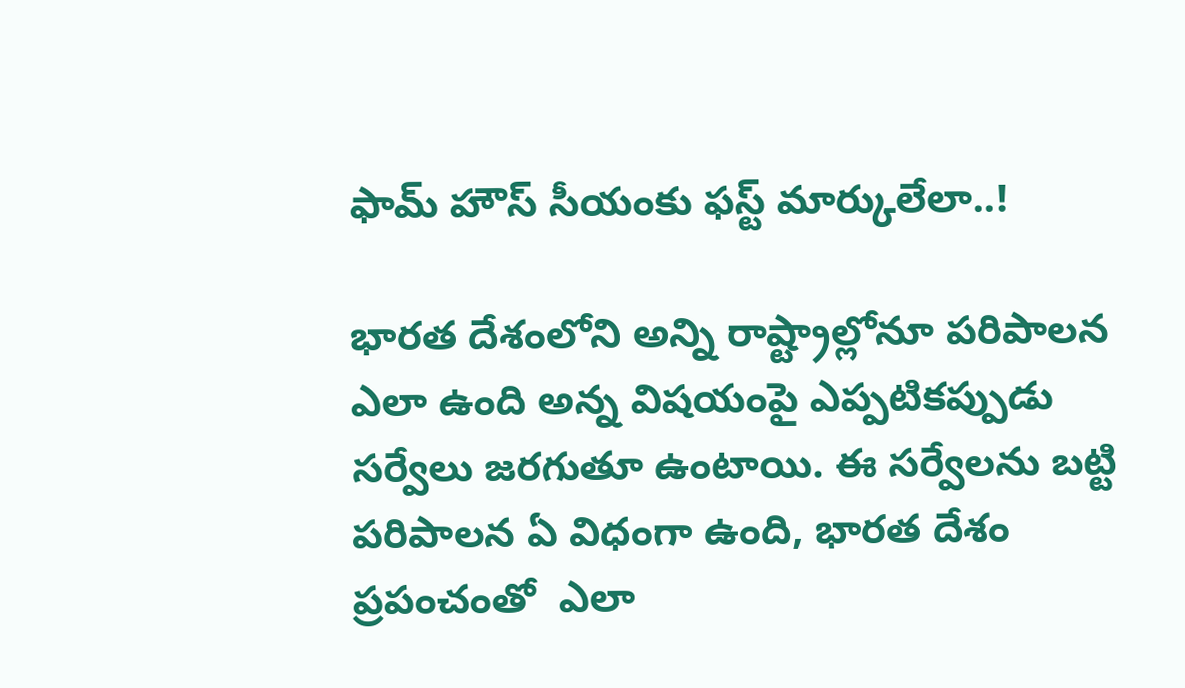ఫామ్ హౌస్ సీయంకు ఫస్ట్ మార్కులేలా..!

భారత దేశంలోని అన్ని రాష్ట్రాల్లోనూ పరిపాలన ఎలా ఉంది అన్న విషయంపై ఎప్పటికప్పుడు సర్వేలు జరగుతూ ఉంటాయి. ఈ సర్వేలను బట్టి పరిపాలన ఏ విధంగా ఉంది, భారత దేశం ప్రపంచంతో  ఎలా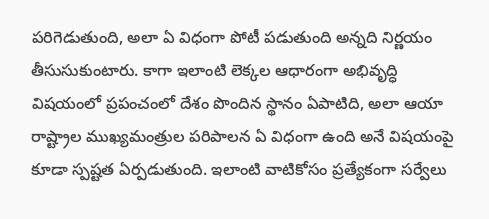పరిగెడుతుంది, అలా ఏ విధంగా పోటీ పడుతుంది అన్నది నిర్ణయం తీసుసుకుంటారు. కాగా ఇలాంటి లెక్కల ఆధారంగా అభివృద్ధి విషయంలో ప్రపంచంలో దేశం పొందిన స్థానం ఏపాటిది, అలా ఆయా రాష్ట్రాల ముఖ్యమంత్రుల పరిపాలన ఏ విధంగా ఉంది అనే విషయంపై కూడా స్పష్టత ఏర్పడుతుంది. ఇలాంటి వాటికోసం ప్రత్యేకంగా సర్వేలు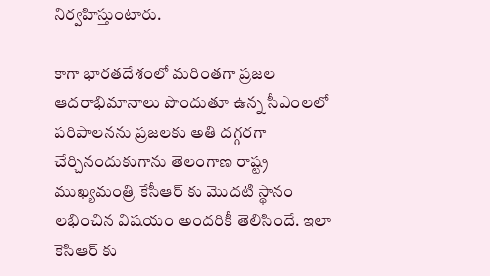నిర్వహిస్తుంటారు.

కాగా భారతదేశంలో మరింతగా ప్రజల ఆదరాభిమానాలు పొందుతూ ఉన్న సీఎంలలో పరిపాలనను ప్రజలకు అతి దగ్గరగా చేర్చినందుకుగాను తెలంగాణ రాష్ట్ర ముఖ్యమంత్రి కేసీఆర్ కు మొదటి స్థానం లభించిన విషయం అందరికీ తెలిసిందే. ఇలా కెసిఆర్ కు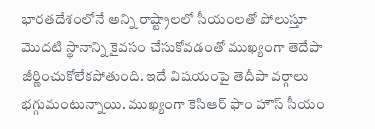భారతదేశంలోనే అన్ని రాష్ట్రాలలో సీయంలతో పోలుస్తూ మొదటి స్థానాన్ని కైవసం చేసుకోవడంతో ముఖ్యంగా తెదేపా జీర్ణించుకోలేకపోతుంది. ఇదే విషయంపై తెదీపా వర్గాలు భగ్గుమంటున్నాయి. ముఖ్యంగా కెసిఆర్ ఫాం హౌస్ సీయం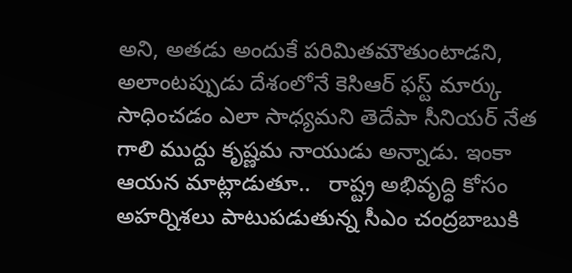అని, అతడు అందుకే పరిమితమౌతుంటాడని, అలాంటప్పుడు దేశంలోనే కెసిఆర్ ఫస్ట్ మార్కు సాధించడం ఎలా సాధ్యమని తెదేపా సీనియర్ నేత గాలి ముద్దు కృష్ణమ నాయుడు అన్నాడు. ఇంకా ఆయన మాట్లాడుతూ..   రాష్ట్ర అభివృద్ధి కోసం అహర్నిశలు పాటుపడుతున్న సీఎం చంద్రబాబుకి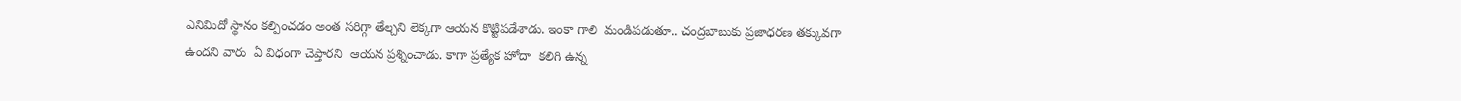ఎనిమిదో స్థానం కల్పించడం అంత సరిగ్గా తేల్చని లెక్కగా ఆయన కొట్టిపడేశాడు. ఇంకా గాలి  మండిపడుతూ.. చంద్రబాబుకు ప్రజాధరణ తక్కువగా ఉందని వారు  ఏ విధంగా చెప్తారని  ఆయన ప్రశ్నించాడు. కాగా ప్రత్యేక హోదా  కలిగి ఉన్న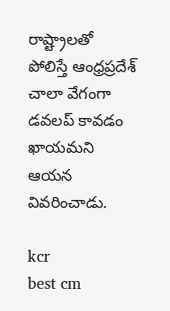రాష్ట్రాలతో పోలిస్తే ఆంధ్రప్రదేశ్ చాలా వేగంగా డవలప్ కావడం ఖాయమని ఆయన వివరించాడు.

kcr
best cm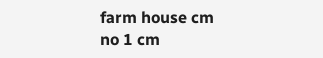farm house cm
no 1 cm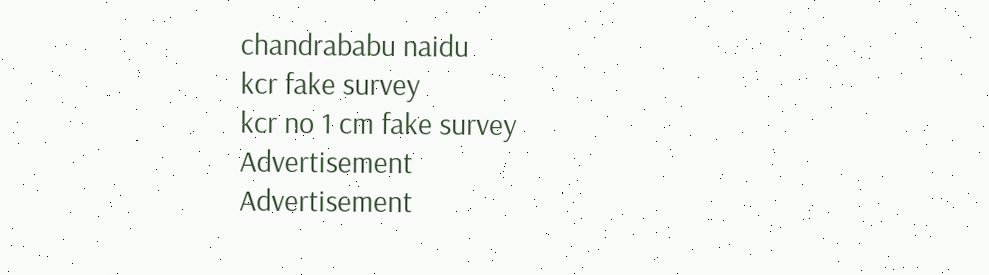chandrababu naidu
kcr fake survey
kcr no 1 cm fake survey
Advertisement
Advertisement